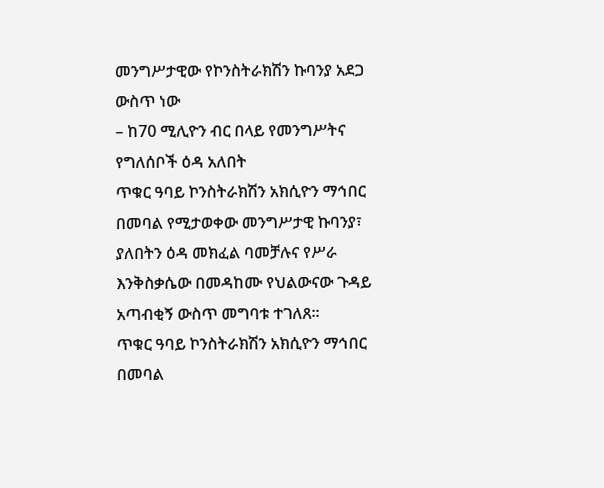መንግሥታዊው የኮንስትራክሽን ኩባንያ አደጋ ውስጥ ነው
– ከ70 ሚሊዮን ብር በላይ የመንግሥትና የግለሰቦች ዕዳ አለበት
ጥቁር ዓባይ ኮንስትራክሽን አክሲዮን ማኅበር በመባል የሚታወቀው መንግሥታዊ ኩባንያ፣ ያለበትን ዕዳ መክፈል ባመቻሉና የሥራ እንቅስቃሴው በመዳከሙ የህልውናው ጉዳይ አጣብቂኝ ውስጥ መግባቱ ተገለጸ፡፡
ጥቁር ዓባይ ኮንስትራክሽን አክሲዮን ማኅበር በመባል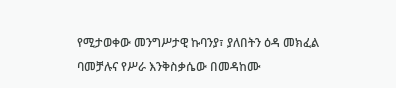የሚታወቀው መንግሥታዊ ኩባንያ፣ ያለበትን ዕዳ መክፈል ባመቻሉና የሥራ እንቅስቃሴው በመዳከሙ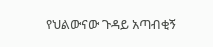የህልውናው ጉዳይ አጣብቂኝ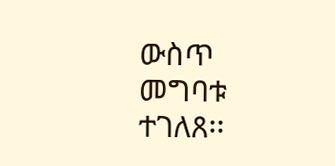ውስጥ መግባቱ ተገለጸ፡፡